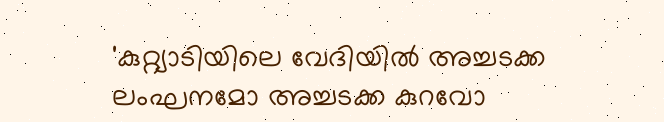'കുറ്റ്യാടിയിലെ വേദിയിൽ അച്ചടക്ക ലംഘനമോ അച്ചടക്ക കുറവോ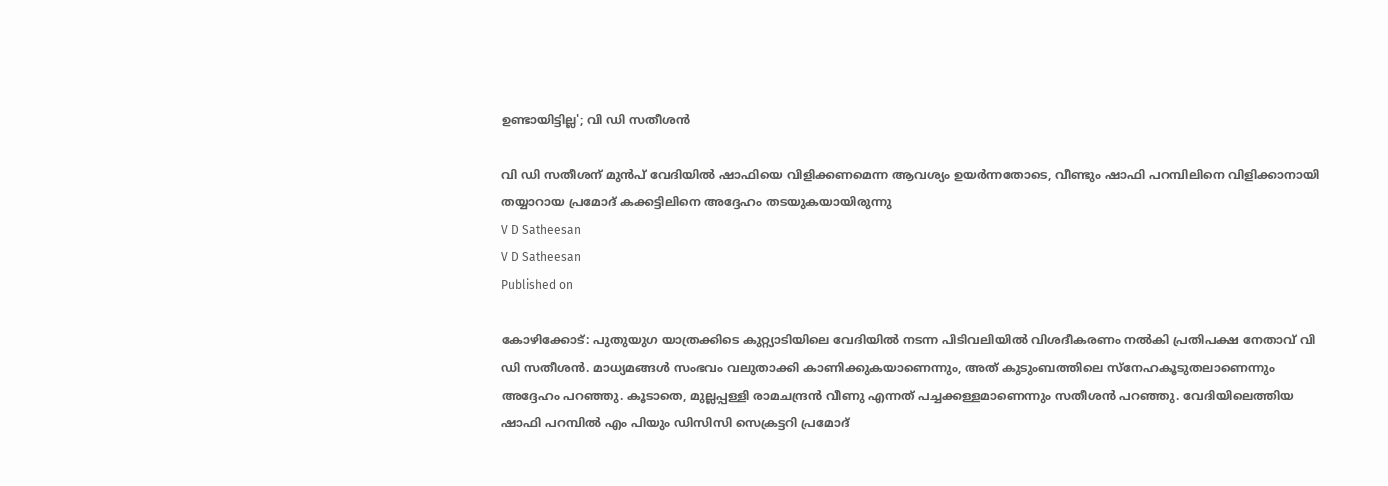ഉണ്ടായിട്ടില്ല'; വി ഡി സതീശൻ

വി ഡി സതീശന് മുൻപ് വേദിയിൽ ഷാഫിയെ വിളിക്കണമെന്ന ആവശ്യം ഉയർന്നതോടെ, വീണ്ടും ഷാഫി പറമ്പിലിനെ വിളിക്കാനായി തയ്യാറായ പ്രമോദ് കക്കട്ടിലിനെ അദ്ദേഹം തടയുകയായിരുന്നു
V D Satheesan
V D Satheesan
Published on

കോഴിക്കോട്: പുതുയുഗ യാത്രക്കിടെ കുറ്റ്യാടിയിലെ വേദിയിൽ നടന്ന പിടിവലിയിൽ വിശദീകരണം നൽകി പ്രതിപക്ഷ നേതാവ് വി ഡി സതീശൻ. മാധ്യമങ്ങൾ സംഭവം വലുതാക്കി കാണിക്കുകയാണെന്നും, അത് കുടുംബത്തിലെ സ്നേഹകൂടുതലാണെന്നും അദ്ദേഹം പറഞ്ഞു. കൂടാതെ, മുല്ലപ്പള്ളി രാമചന്ദ്രൻ വീണു എന്നത് പച്ചക്കള്ളമാണെന്നും സതീശൻ പറഞ്ഞു. വേദിയിലെത്തിയ ഷാഫി പറമ്പിൽ എം പിയും ഡിസിസി സെക്രട്ടറി പ്രമോദ്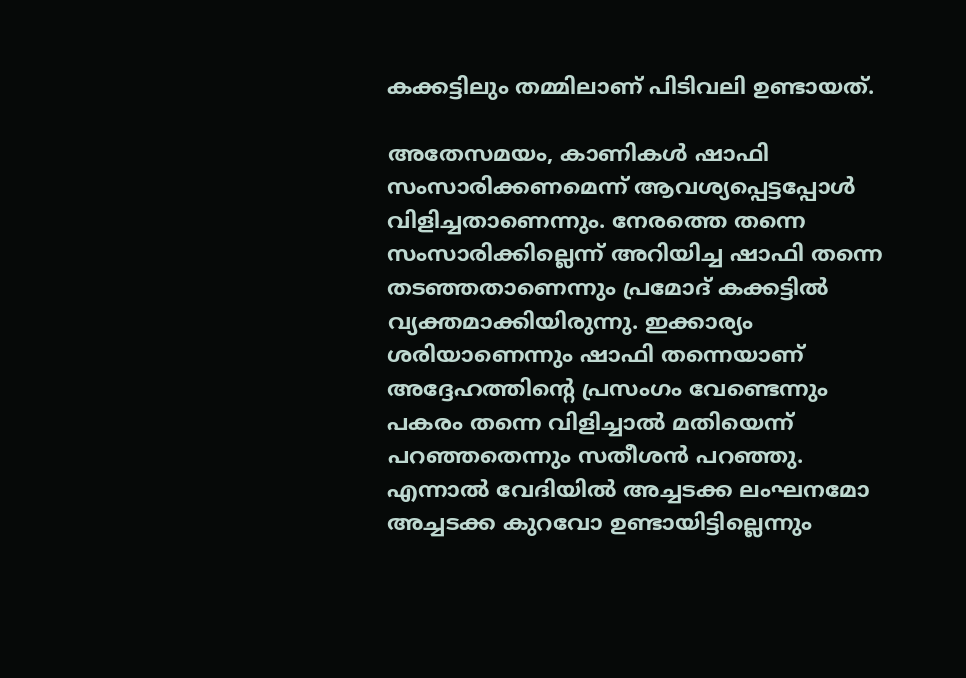കക്കട്ടിലും തമ്മിലാണ് പിടിവലി ഉണ്ടായത്.

അതേസമയം, കാണികൾ ഷാഫി സംസാരിക്കണമെന്ന് ആവശ്യപ്പെട്ടപ്പോൾ വിളിച്ചതാണെന്നും. നേരത്തെ തന്നെ സംസാരിക്കില്ലെന്ന് അറിയിച്ച ഷാഫി തന്നെ തടഞ്ഞതാണെന്നും പ്രമോദ് കക്കട്ടിൽ വ്യക്തമാക്കിയിരുന്നു. ഇക്കാര്യം ശരിയാണെന്നും ഷാഫി തന്നെയാണ് അദ്ദേഹത്തിന്റെ പ്രസംഗം വേണ്ടെന്നും പകരം തന്നെ വിളിച്ചാൽ മതിയെന്ന് പറഞ്ഞതെന്നും സതീശൻ പറഞ്ഞു. എന്നാൽ വേദിയിൽ അച്ചടക്ക ലംഘനമോ അച്ചടക്ക കുറവോ ഉണ്ടായിട്ടില്ലെന്നും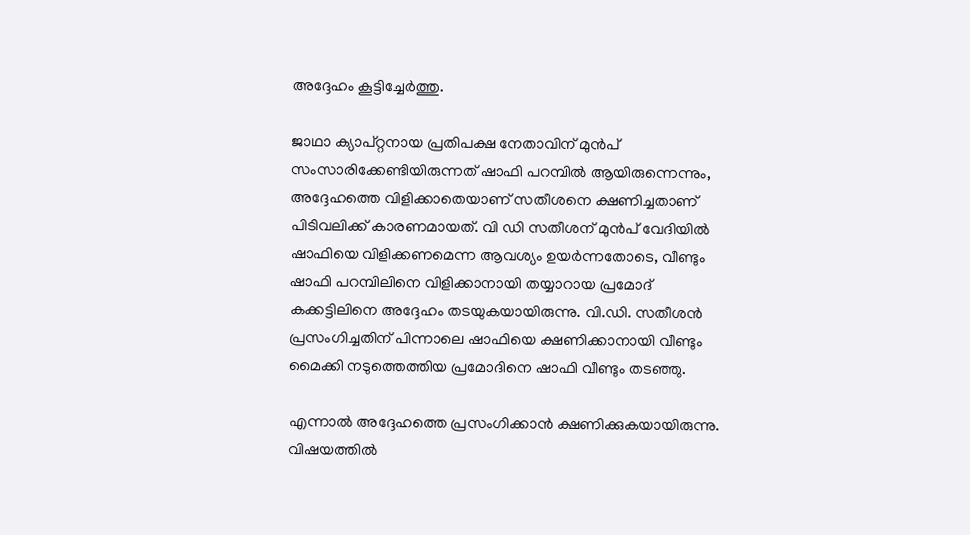അദ്ദേഹം കൂട്ടിച്ചേർത്തു.

ജാഥാ ക്യാപ്റ്റനായ പ്രതിപക്ഷ നേതാവിന് മുൻപ് സംസാരിക്കേണ്ടിയിരുന്നത് ഷാഫി പറമ്പിൽ ആയിരുന്നെന്നും, അദ്ദേഹത്തെ വിളിക്കാതെയാണ് സതീശനെ ക്ഷണിച്ചതാണ് പിടിവലിക്ക് കാരണമായത്. വി ഡി സതീശന് മുൻപ് വേദിയിൽ ഷാഫിയെ വിളിക്കണമെന്ന ആവശ്യം ഉയർന്നതോടെ, വീണ്ടും ഷാഫി പറമ്പിലിനെ വിളിക്കാനായി തയ്യാറായ പ്രമോദ് കക്കട്ടിലിനെ അദ്ദേഹം തടയുകയായിരുന്നു. വി.ഡി. സതീശൻ പ്രസംഗിച്ചതിന് പിന്നാലെ ഷാഫിയെ ക്ഷണിക്കാനായി വീണ്ടും മൈക്കി നടുത്തെത്തിയ പ്രമോദിനെ ഷാഫി വീണ്ടും തടഞ്ഞു.

എന്നാൽ അദ്ദേഹത്തെ പ്രസംഗിക്കാൻ ക്ഷണിക്കുകയായിരുന്നു. വിഷയത്തിൽ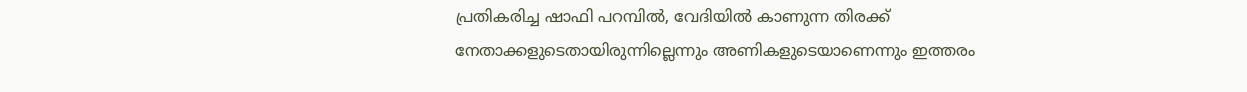പ്രതികരിച്ച ഷാഫി പറമ്പിൽ, വേദിയില്‍ കാണുന്ന തിരക്ക് നേതാക്കളുടെതായിരുന്നില്ലെന്നും അണികളുടെയാണെന്നും ഇത്തരം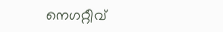നെഗറ്റീവ്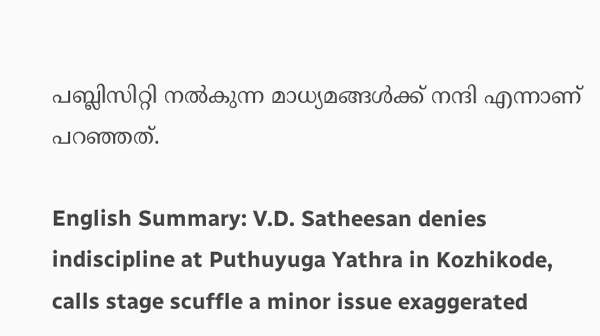പബ്ലിസിറ്റി നല്‍കുന്ന മാധ്യമങ്ങള്‍ക്ക് നന്ദി എന്നാണ് പറഞ്ഞത്.

English Summary: V.D. Satheesan denies indiscipline at Puthuyuga Yathra in Kozhikode, calls stage scuffle a minor issue exaggerated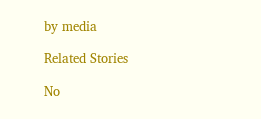by media

Related Stories

No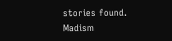stories found.
Madism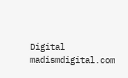Digital
madismdigital.com